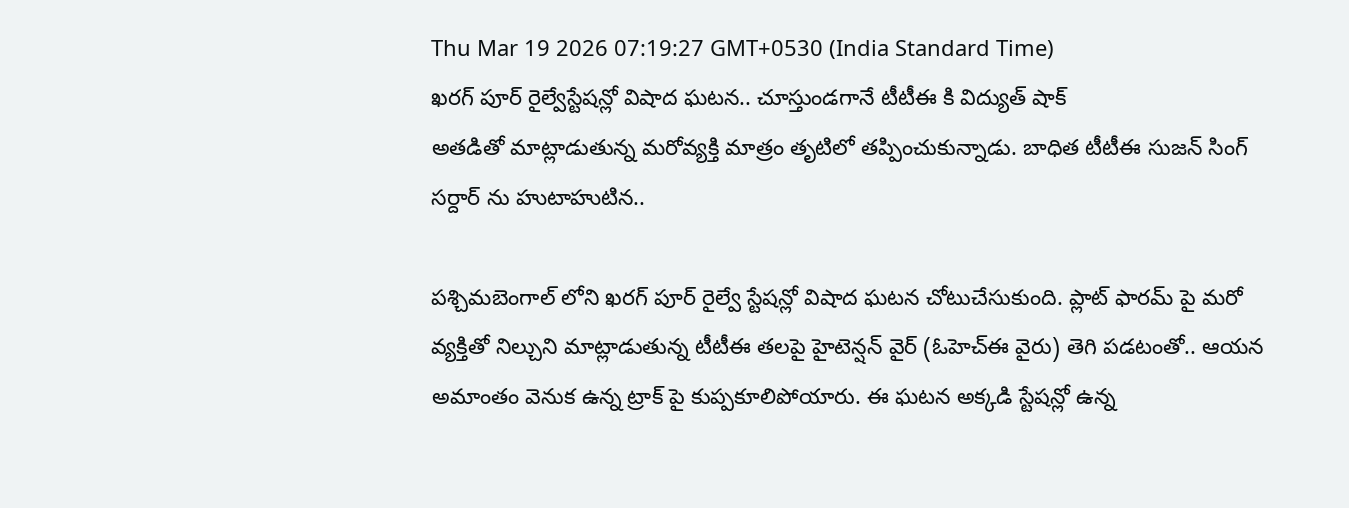Thu Mar 19 2026 07:19:27 GMT+0530 (India Standard Time)
ఖరగ్ పూర్ రైల్వేస్టేషన్లో విషాద ఘటన.. చూస్తుండగానే టీటీఈ కి విద్యుత్ షాక్
అతడితో మాట్లాడుతున్న మరోవ్యక్తి మాత్రం తృటిలో తప్పించుకున్నాడు. బాధిత టీటీఈ సుజన్ సింగ్ సర్దార్ ను హుటాహుటిన..

పశ్చిమబెంగాల్ లోని ఖరగ్ పూర్ రైల్వే స్టేషన్లో విషాద ఘటన చోటుచేసుకుంది. ప్లాట్ ఫారమ్ పై మరో వ్యక్తితో నిల్చుని మాట్లాడుతున్న టీటీఈ తలపై హైటెన్షన్ వైర్ (ఓహెచ్ఈ వైరు) తెగి పడటంతో.. ఆయన అమాంతం వెనుక ఉన్న ట్రాక్ పై కుప్పకూలిపోయారు. ఈ ఘటన అక్కడి స్టేషన్లో ఉన్న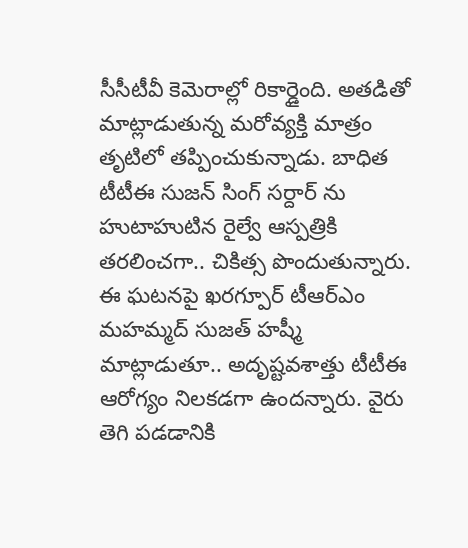సీసీటీవీ కెమెరాల్లో రికార్డైంది. అతడితో మాట్లాడుతున్న మరోవ్యక్తి మాత్రం తృటిలో తప్పించుకున్నాడు. బాధిత టీటీఈ సుజన్ సింగ్ సర్దార్ ను హుటాహుటిన రైల్వే ఆస్పత్రికి తరలించగా.. చికిత్స పొందుతున్నారు.
ఈ ఘటనపై ఖరగ్పూర్ టీఆర్ఎం మహమ్మద్ సుజత్ హష్మీ మాట్లాడుతూ.. అదృష్టవశాత్తు టీటీఈ ఆరోగ్యం నిలకడగా ఉందన్నారు. వైరు తెగి పడడానికి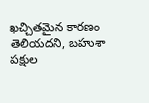ఖచ్చితమైన కారణం తెలియదని, బహుశా పక్షుల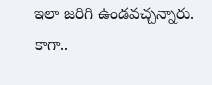ఇలా జరిగి ఉండవచ్చన్నారు. కాగా..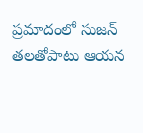ప్రమాదంలో సుజన్ తలతోపాటు ఆయన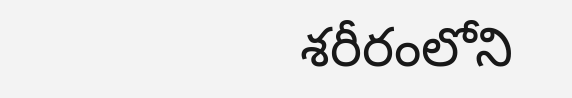శరీరంలోని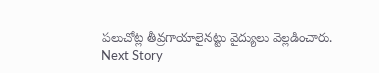పలుచోట్ల తీవ్రగాయాలైనట్టు వైద్యులు వెల్లడించారు.
Next Story